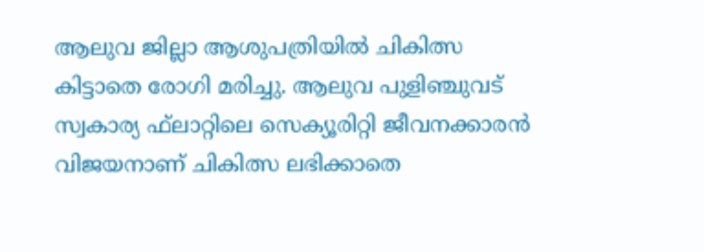ആലുവ ജില്ലാ ആശുപത്രിയിൽ ചികിത്സ കിട്ടാതെ രോഗി മരിച്ചു. ആലുവ പുളിഞ്ചുവട് സ്വകാര്യ ഫ്‌ലാറ്റിലെ സെക്യൂരിറ്റി ജീവനക്കാരൻ വിജയനാണ് ചികിത്സ ലഭിക്കാതെ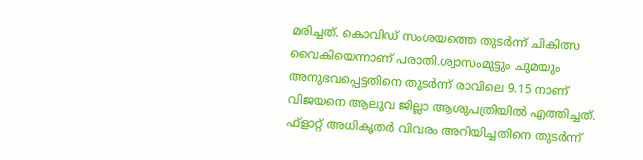മരിച്ചത്. കൊവിഡ് സംശയത്തെ തുടർന്ന് ചികിത്സ വൈകിയെന്നാണ് പരാതി.ശ്വാസംമുട്ടും ചുമയും അനുഭവപ്പെട്ടതിനെ തുടർന്ന് രാവിലെ 9.15 നാണ് വിജയനെ ആലുവ ജില്ലാ ആശുപത്രിയിൽ എത്തിച്ചത്. ഫ്‌ളാറ്റ് അധികൃതർ വിവരം അറിയിച്ചതിനെ തുടർന്ന്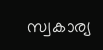സ്വകാര്യ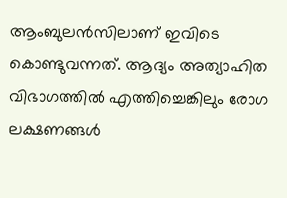ആംബുലൻസിലാണ് ഇവിടെ കൊണ്ടുവന്നത്. ആദ്യം അത്യാഹിത വിഭാഗത്തിൽ എത്തിച്ചെങ്കിലും രോഗ ലക്ഷണങ്ങൾ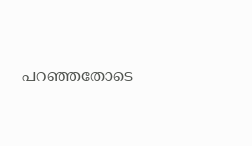പറഞ്ഞതോടെ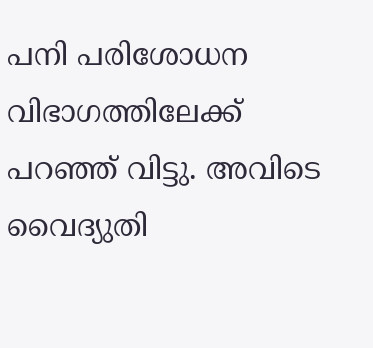പനി പരിശോധന വിഭാഗത്തിലേക്ക് പറഞ്ഞ് വിട്ടു. അവിടെ വൈദ്യുതി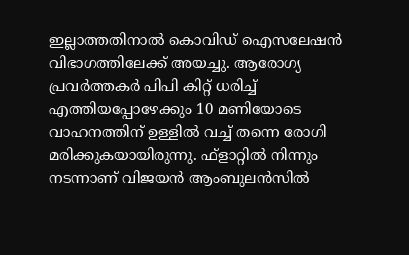ഇല്ലാത്തതിനാൽ കൊവിഡ് ഐസലേഷൻ വിഭാഗത്തിലേക്ക് അയച്ചു. ആരോഗ്യ പ്രവർത്തകർ പിപി കിറ്റ് ധരിച്ച് എത്തിയപ്പോഴേക്കും 10 മണിയോടെ വാഹനത്തിന് ഉള്ളിൽ വച്ച് തന്നെ രോഗി മരിക്കുകയായിരുന്നു. ഫ്‌ളാറ്റിൽ നിന്നും നടന്നാണ് വിജയൻ ആംബുലൻസിൽ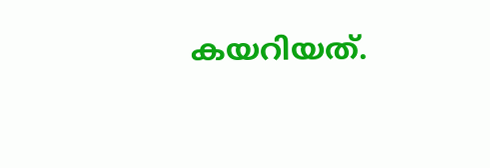കയറിയത്.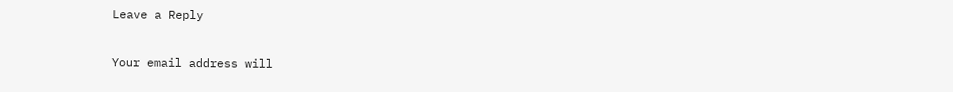Leave a Reply

Your email address will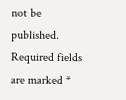not be published. Required fields are marked *